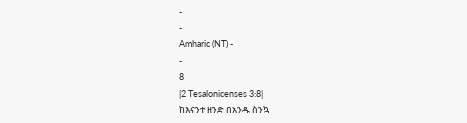-
-
Amharic (NT) -
-
8
|2 Tesalonicenses 3:8|
ከእናንተ ዘንድ በአንዱ ስንኳ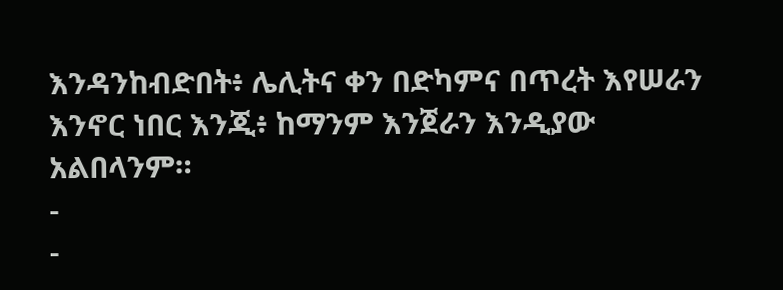እንዳንከብድበት፥ ሌሊትና ቀን በድካምና በጥረት እየሠራን እንኖር ነበር እንጂ፥ ከማንም እንጀራን እንዲያው አልበላንም።
-
-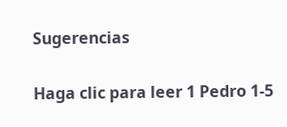Sugerencias

Haga clic para leer 1 Pedro 1-5